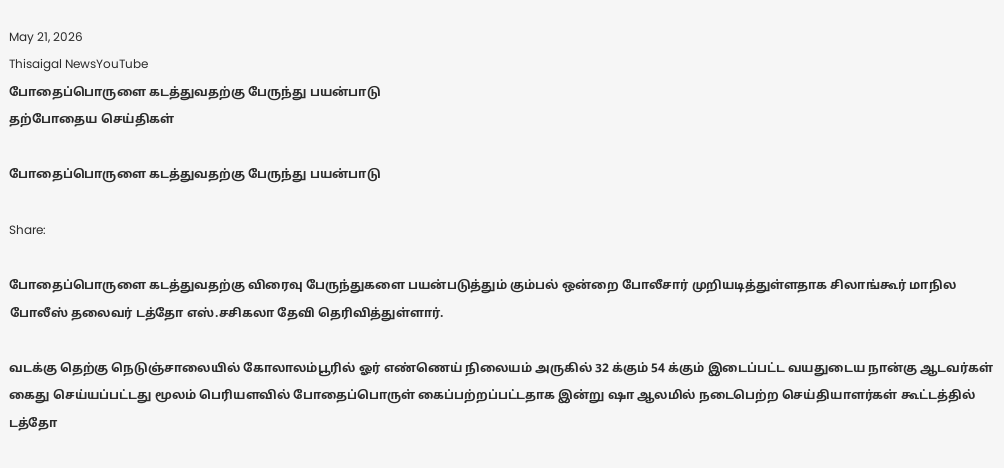May 21, 2026
Thisaigal NewsYouTube
போதைப்பொருளை கடத்துவதற்கு பேருந்து பயன்பாடு
தற்போதைய செய்திகள்

போதைப்பொருளை கடத்துவதற்கு பேருந்து பயன்பாடு

Share:

போதைப்பொருளை கடத்துவதற்கு விரைவு பேருந்துகளை பயன்படுத்தும் கும்பல் ஒன்றை போலீசார் முறியடித்துள்ளதாக சிலாங்கூர் மாநில போலீஸ் தலைவர் டத்தோ எஸ்.சசிகலா தேவி தெரிவித்துள்ளார்.

வடக்கு தெற்கு நெடுஞ்சாலையில் கோலாலம்பூரில் ஓர் எண்ணெய் நிலையம் அருகில் 32 க்கும் 54 க்கும் இடைப்பட்ட வயதுடைய நான்கு ஆடவர்கள் கைது செய்யப்பட்டது மூலம் பெரியளவில் போதைப்பொருள் கைப்பற்றப்பட்டதாக இன்று ஷா ஆலமில் நடைபெற்ற செய்தியாளர்கள் கூட்டத்தில் டத்தோ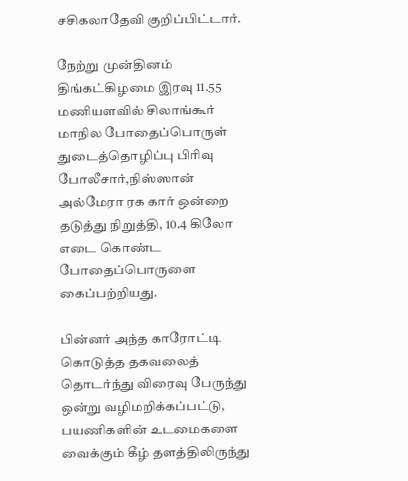சசிகலாதேவி குறிப்பிட்டார்.

நேற்று முன்தினம் திங்கட்கிழமை இரவு 11.55 மணியளவில் சிலாங்கூர் மாநில போதைப்பொருள் துடைத்தொழிப்பு பிரிவு போலீசார்,நிஸ்ஸான் அல்மேரா ரக கார் ஒன்றை தடுத்து நிறுத்தி, 10.4 கிலோ எடை கொண்ட போதைப்பொருளை கைப்பற்றியது.

பின்னர் அந்த காரோட்டி கொடுத்த தகவலைத் தொடர்ந்து விரைவு பேருந்து ஒன்று வழிமறிக்கப்பட்டு, பயணிகளின் உடமைகளை வைக்கும் கீழ் தளத்திலிருந்து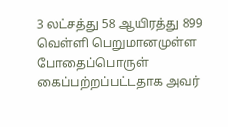3 லட்சத்து 58 ஆயிரத்து 899 வெள்ளி பெறுமானமுள்ள போதைப்பொருள் கைப்பற்றப்பட்டதாக அவர்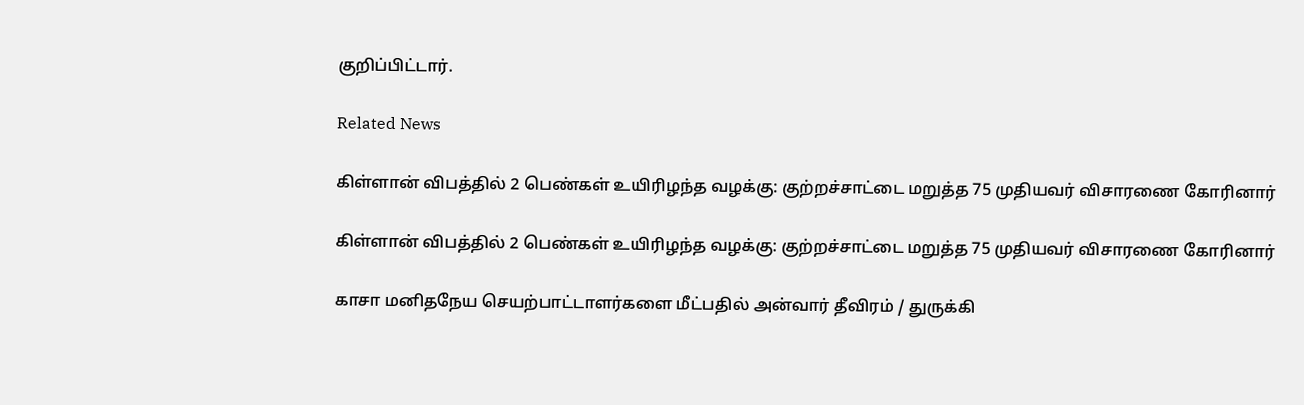குறிப்பிட்டார்.

Related News

கிள்ளான் விபத்தில் 2 பெண்கள் உயிரிழந்த வழக்கு: குற்றச்சாட்டை மறுத்த 75 முதியவர் விசாரணை கோரினார்

கிள்ளான் விபத்தில் 2 பெண்கள் உயிரிழந்த வழக்கு: குற்றச்சாட்டை மறுத்த 75 முதியவர் விசாரணை கோரினார்

காசா மனிதநேய செயற்பாட்டாளர்களை மீட்பதில் அன்வார் தீவிரம் / துருக்கி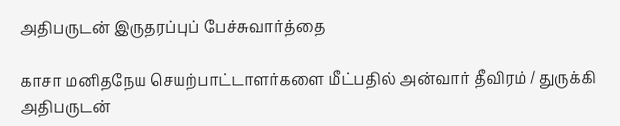அதிபருடன் இருதரப்புப் பேச்சுவார்த்தை

காசா மனிதநேய செயற்பாட்டாளர்களை மீட்பதில் அன்வார் தீவிரம் / துருக்கி அதிபருடன்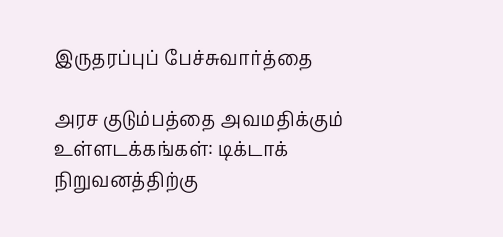இருதரப்புப் பேச்சுவார்த்தை

அரச குடும்பத்தை அவமதிக்கும் உள்ளடக்கங்கள்: டிக்டாக் நிறுவனத்திற்கு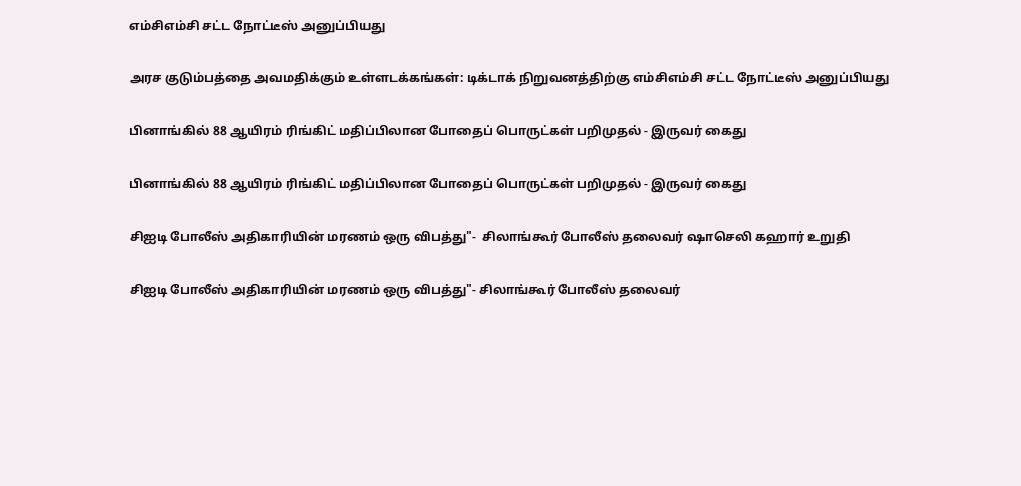எம்சிஎம்சி சட்ட நோட்டீஸ் அனுப்பியது

அரச குடும்பத்தை அவமதிக்கும் உள்ளடக்கங்கள்: டிக்டாக் நிறுவனத்திற்கு எம்சிஎம்சி சட்ட நோட்டீஸ் அனுப்பியது

பினாங்கில் 88 ஆயிரம் ரிங்கிட் மதிப்பிலான போதைப் பொருட்கள் பறிமுதல் - இருவர் கைது

பினாங்கில் 88 ஆயிரம் ரிங்கிட் மதிப்பிலான போதைப் பொருட்கள் பறிமுதல் - இருவர் கைது

சிஐடி போலீஸ் அதிகாரியின் மரணம் ஒரு விபத்து"-  சிலாங்கூர் போலீஸ் தலைவர் ஷாசெலி கஹார் உறுதி

சிஐடி போலீஸ் அதிகாரியின் மரணம் ஒரு விபத்து"- சிலாங்கூர் போலீஸ் தலைவர்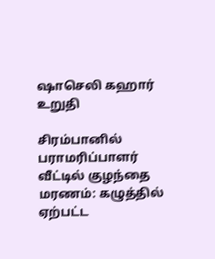ஷாசெலி கஹார் உறுதி

சிரம்பானில் பராமரிப்பாளர் வீட்டில் குழந்தை மரணம்: கழுத்தில் ஏற்பட்ட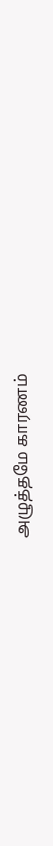அழுத்தமே காரணம்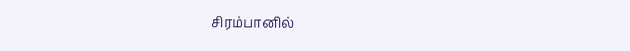சிரம்பானில்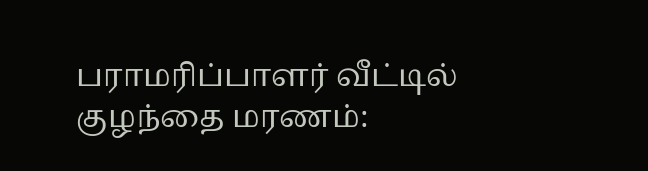பராமரிப்பாளர் வீட்டில் குழந்தை மரணம்: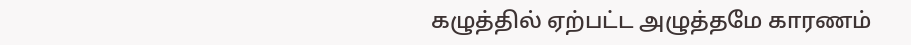கழுத்தில் ஏற்பட்ட அழுத்தமே காரணம்